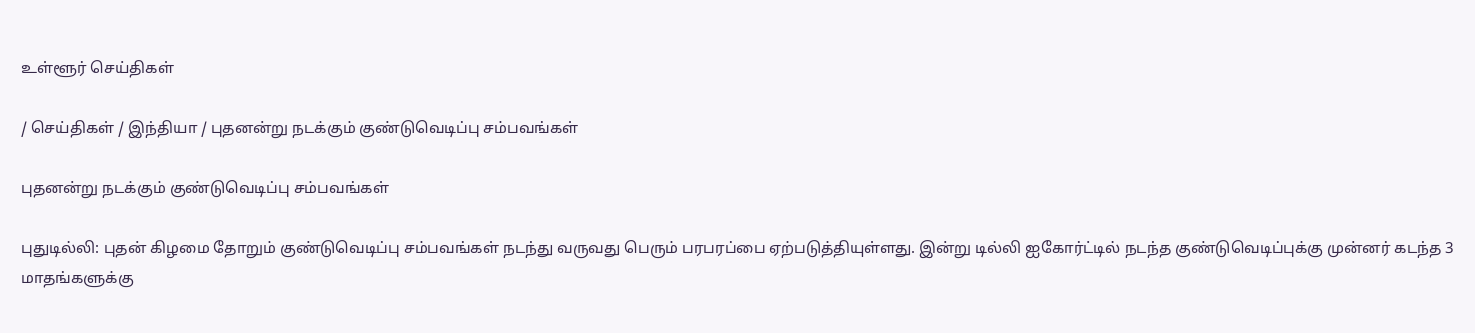உள்ளூர் செய்திகள்

/ செய்திகள் / இந்தியா / புதனன்று நடக்கும் குண்டுவெடிப்பு சம்பவங்கள்

புதனன்று நடக்கும் குண்டுவெடிப்பு சம்பவங்கள்

புதுடில்லி: புதன் கிழமை தோறும் குண்டுவெடிப்பு சம்பவங்கள் நடந்து வருவது பெரும் பரபரப்பை ஏற்படுத்தியுள்ளது. இன்று டில்லி ஐகோர்ட்டில் நடந்த குண்டுவெடிப்புக்கு முன்னர் கடந்த 3 மாதங்களுக்கு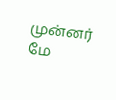முன்னர் மே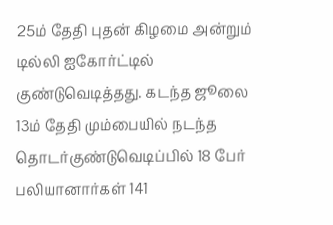25ம் தேதி புதன் கிழமை அன்றும் டில்லி ஐகோர்ட்டில் குண்டுவெடித்தது. கடந்த ஜூலை 13ம் தேதி மும்பையில் நடந்த தொடர்குண்டுவெடிப்பில் 18 பேர் பலியானார்கள் 141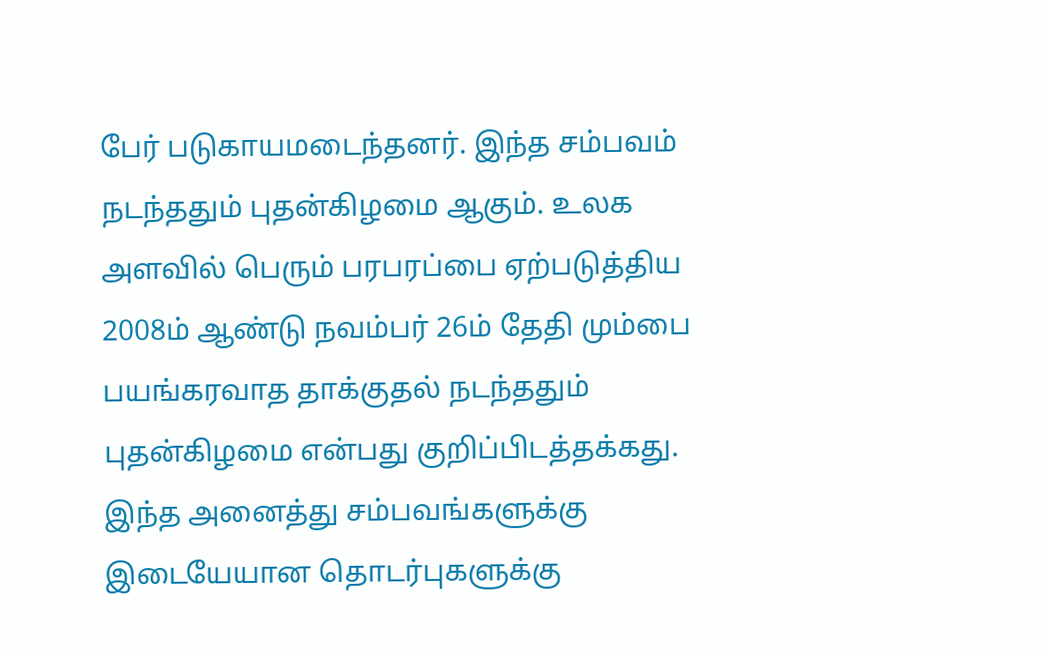பேர் படுகாயமடைந்தனர். இந்த சம்பவம் நடந்ததும் புதன்கிழமை ஆகும். உலக அளவில் பெரும் பரபரப்பை ஏற்படுத்திய 2008ம் ஆண்டு நவம்பர் 26ம் தேதி மும்பை பயங்கரவாத தாக்குதல் நடந்ததும் புதன்கிழமை என்பது குறிப்பிடத்தக்கது. இந்த அனைத்து சம்பவங்களுக்கு இடையேயான தொடர்புகளுக்கு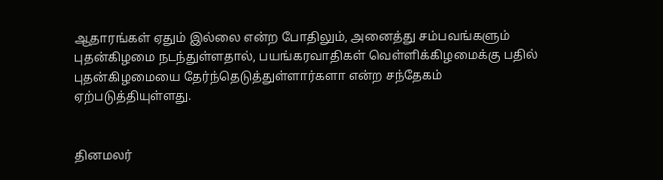ஆதாரங்கள் ஏதும் இல்லை என்ற போதிலும், அனைத்து சம்பவங்களும் புதன்கிழமை நடந்துள்ளதால், பயங்கரவாதிகள் வெள்ளிக்கிழமைக்கு பதில் புதன்கிழமையை தேர்ந்தெடுத்துள்ளார்களா என்ற சந்தேகம் ஏற்படுத்தியுள்ளது.


தினமலர்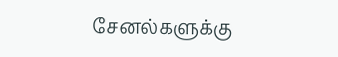சேனல்களுக்கு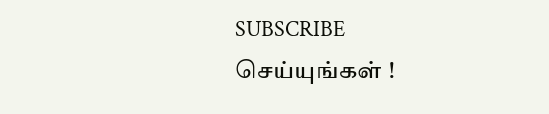SUBSCRIBE செய்யுங்கள் !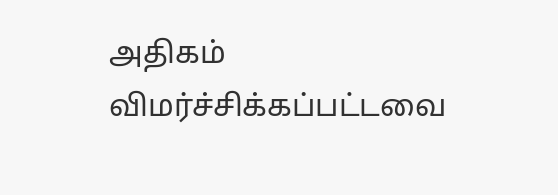அதிகம் விமர்ச்சிக்கப்பட்டவை